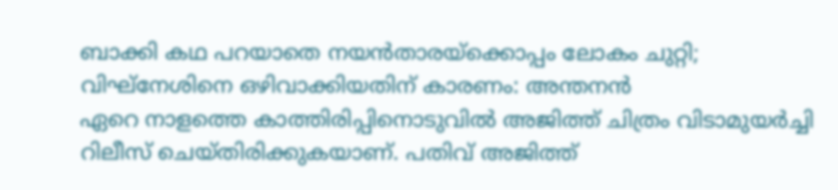ബാക്കി കഥ പറയാതെ നയൻതാരയ്ക്കൊപ്പം ലോകം ചുറ്റി; വിഘ്നേശിനെ ഒഴിവാക്കിയതിന് കാരണം: അന്തനൻ
ഏറെ നാളത്തെ കാത്തിരിപ്പിനൊടുവിൽ അജിത്ത് ചിത്രം വിടാമുയർച്ചി റിലീസ് ചെയ്തിരിക്കുകയാണ്. പതിവ് അജിത്ത്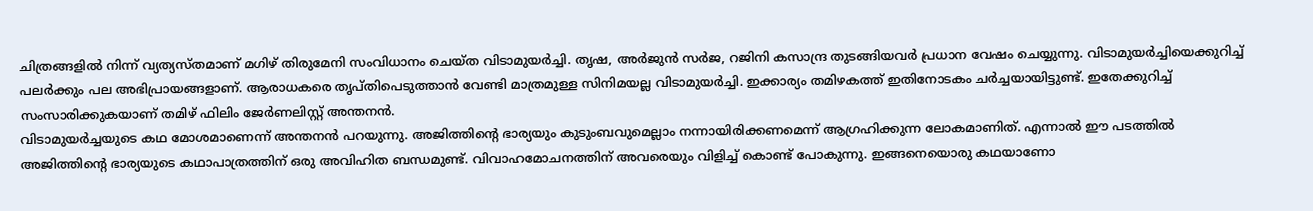ചിത്രങ്ങളിൽ നിന്ന് വ്യത്യസ്തമാണ് മഗിഴ് തിരുമേനി സംവിധാനം ചെയ്ത വിടാമുയർച്ചി. തൃഷ, അർജുൻ സർജ, റജിനി കസാന്ദ്ര തുടങ്ങിയവർ പ്രധാന വേഷം ചെയ്യുന്നു. വിടാമുയർച്ചിയെക്കുറിച്ച് പലർക്കും പല അഭിപ്രായങ്ങളാണ്. ആരാധകരെ തൃപ്തിപെടുത്താൻ വേണ്ടി മാത്രമുള്ള സിനിമയല്ല വിടാമുയർച്ചി. ഇക്കാര്യം തമിഴകത്ത് ഇതിനോടകം ചർച്ചയായിട്ടുണ്ട്. ഇതേക്കുറിച്ച് സംസാരിക്കുകയാണ് തമിഴ് ഫിലിം ജേർണലിസ്റ്റ് അന്തനൻ.
വിടാമുയർച്ചയുടെ കഥ മോശമാണെന്ന് അന്തനൻ പറയുന്നു. അജിത്തിന്റെ ഭാര്യയും കുടുംബവുമെല്ലാം നന്നായിരിക്കണമെന്ന് ആഗ്രഹിക്കുന്ന ലോകമാണിത്. എന്നാൽ ഈ പടത്തിൽ അജിത്തിന്റെ ഭാര്യയുടെ കഥാപാത്രത്തിന് ഒരു അവിഹിത ബന്ധമുണ്ട്. വിവാഹമോചനത്തിന് അവരെയും വിളിച്ച് കൊണ്ട് പോകുന്നു. ഇങ്ങനെയൊരു കഥയാണോ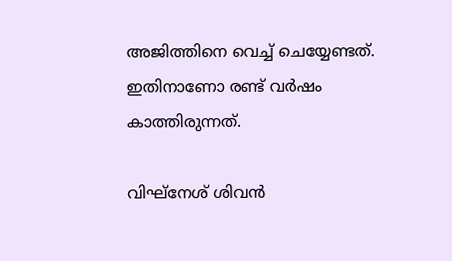അജിത്തിനെ വെച്ച് ചെയ്യേണ്ടത്. ഇതിനാണോ രണ്ട് വർഷം കാത്തിരുന്നത്.

വിഘ്നേശ് ശിവൻ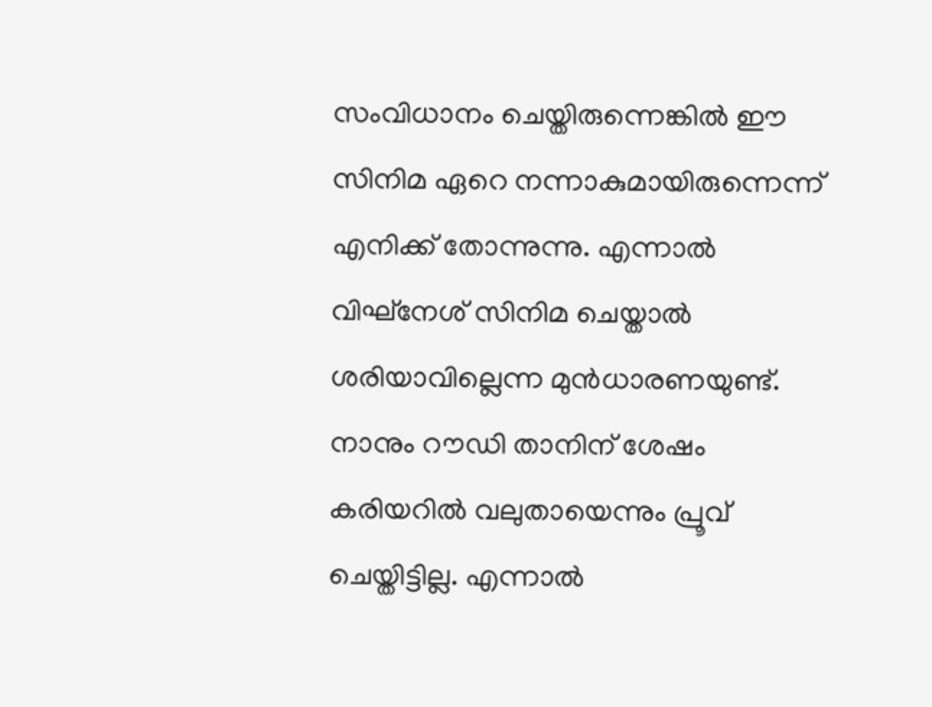സംവിധാനം ചെയ്തിരുന്നെങ്കിൽ ഈ സിനിമ ഏറെ നന്നാകുമായിരുന്നെന്ന് എനിക്ക് തോന്നുന്നു. എന്നാൽ വിഘ്നേശ് സിനിമ ചെയ്താൽ ശരിയാവില്ലെന്ന മുൻധാരണയുണ്ട്. നാനും റൗഡി താനിന് ശേഷം കരിയറിൽ വലുതായെന്നും പ്രൂവ് ചെയ്തിട്ടില്ല. എന്നാൽ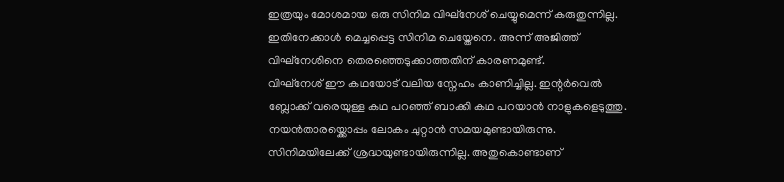ഇത്രയും മോശമായ ഒരു സിനിമ വിഘ്നേശ് ചെയ്യുമെന്ന് കരുതുന്നില്ല. ഇതിനേക്കാൾ മെച്ചപ്പെട്ട സിനിമ ചെയ്തേനെ. അന്ന് അജിത്ത് വിഘ്നേശിനെ തെരഞ്ഞെടുക്കാത്തതിന് കാരണമുണ്ട്.
വിഘ്നേശ് ഈ കഥയോട് വലിയ സ്നേഹം കാണിച്ചില്ല. ഇന്റർവെൽ ബ്ലോക്ക് വരെയുള്ള കഥ പറഞ്ഞ് ബാക്കി കഥ പറയാൻ നാളുകളെടുത്തു. നയൻതാരയ്ക്കൊപ്പം ലോകം ചുറ്റാൻ സമയമുണ്ടായിരുന്നു. സിനിമയിലേക്ക് ശ്രദ്ധയുണ്ടായിരുന്നില്ല. അതുകൊണ്ടാണ്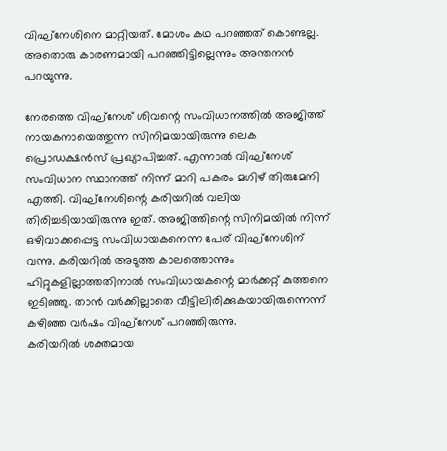വിഘ്നേശിനെ മാറ്റിയത്. മോശം കഥ പറഞ്ഞത് കൊണ്ടല്ല. അതൊരു കാരണമായി പറഞ്ഞിട്ടില്ലെന്നും അന്തനൻ പറയുന്നു.

നേരത്തെ വിഘ്നേശ് ശിവന്റെ സംവിധാനത്തിൽ അജിത്ത് നായകനായെത്തുന്ന സിനിമയായിരുന്നു ലെക പ്രൊഡക്ഷൻസ് പ്രഖ്യാപിച്ചത്. എന്നാൽ വിഘ്നേശ് സംവിധാന സ്ഥാനത്ത് നിന്ന് മാറി പകരം മഗിഴ് തിരുമേനി എത്തി. വിഘ്നേശിന്റെ കരിയറിൽ വലിയ തിരിച്ചടിയായിരുന്നു ഇത്. അജിത്തിന്റെ സിനിമയിൽ നിന്ന് ഒഴിവാക്കപ്പെട്ട സംവിധായകനെന്ന പേര് വിഘ്നേശിന് വന്നു. കരിയറിൽ അടുത്ത കാലത്തൊന്നും ഹിറ്റുകളില്ലാത്തതിനാൽ സംവിധായകന്റെ മാർക്കറ്റ് കുത്തനെ ഇടിഞ്ഞു. താൻ വർക്കില്ലാതെ വീട്ടിലിരിക്കുകയായിരുന്നെന്ന് കഴിഞ്ഞ വർഷം വിഘ്നേശ് പറഞ്ഞിരുന്നു.
കരിയറിൽ ശക്തമായ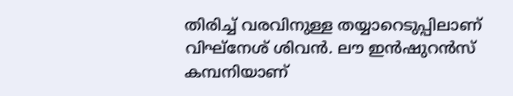തിരിച്ച് വരവിനുള്ള തയ്യാറെടുപ്പിലാണ് വിഘ്നേശ് ശിവൻ. ലൗ ഇൻഷുറൻസ് കമ്പനിയാണ്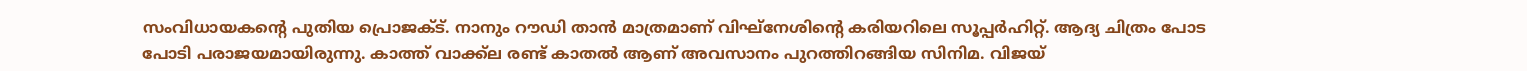സംവിധായകന്റെ പുതിയ പ്രൊജക്ട്. നാനും റൗഡി താൻ മാത്രമാണ് വിഘ്നേശിന്റെ കരിയറിലെ സൂപ്പർഹിറ്റ്. ആദ്യ ചിത്രം പോട പോടി പരാജയമായിരുന്നു. കാത്ത് വാക്ക്ല രണ്ട് കാതൽ ആണ് അവസാനം പുറത്തിറങ്ങിയ സിനിമ. വിജയ്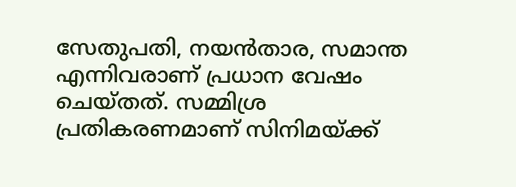സേതുപതി, നയൻതാര, സമാന്ത എന്നിവരാണ് പ്രധാന വേഷം ചെയ്തത്. സമ്മിശ്ര പ്രതികരണമാണ് സിനിമയ്ക്ക്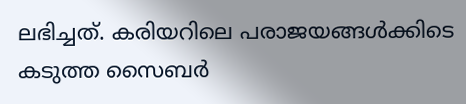ലഭിച്ചത്. കരിയറിലെ പരാജയങ്ങൾക്കിടെ കടുത്ത സൈബർ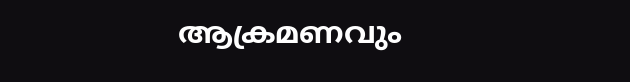ആക്രമണവും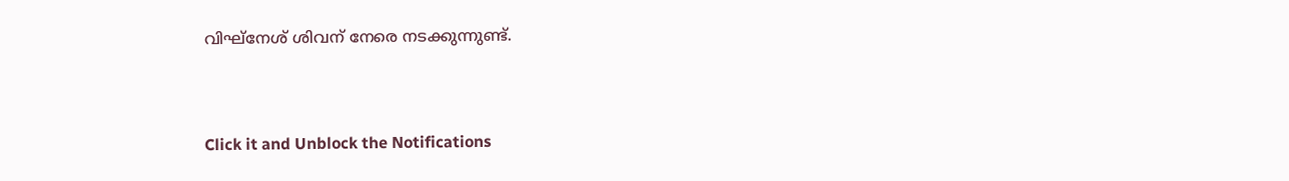വിഘ്നേശ് ശിവന് നേരെ നടക്കുന്നുണ്ട്.


Click it and Unblock the Notifications